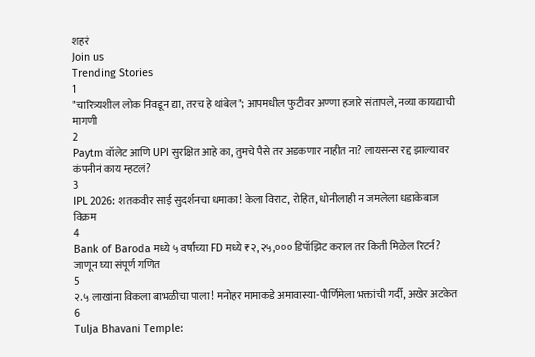शहरं
Join us
Trending Stories
1
"चारित्र्यशील लोक निवडून द्या, तरच हे थांबेल"; आपमधील फुटीवर अण्णा हजारे संतापले, नव्या कायद्याची मागणी
2
Paytm वॉलेट आणि UPI सुरक्षित आहे का, तुमचे पैसे तर अडकणार नाहीत ना? लायसन्स रद्द झाल्यावर कंपनीनं काय म्हटलं?
3
IPL 2026: शतकवीर साई सुदर्शनचा धमाका! केला विराट, रोहित, धोनीलाही न जमलेला धडाकेबाज विक्रम
4
Bank of Baroda मध्ये ५ वर्षांच्या FD मध्ये ₹२,२५,००० डिपॉझिट कराल तर किती मिळेल रिटर्न? जाणून घ्या संपूर्ण गणित
5
२.५ लाखांना विकला बाभळीचा पाला! मनोहर मामाकडे अमावास्या-पौर्णिमेला भक्तांची गर्दी, अखेर अटकेत
6
Tulja Bhavani Temple: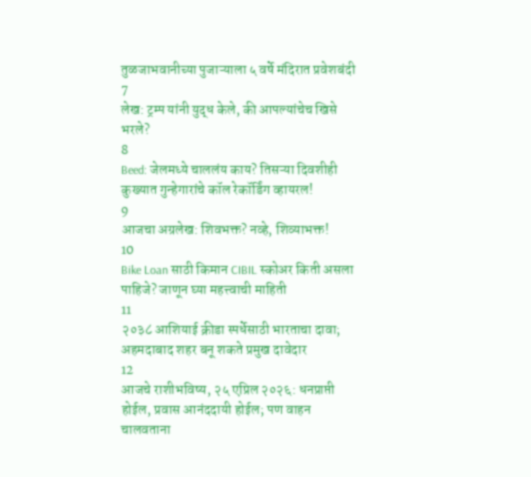तुळजाभवानीच्या पुजाऱ्याला ५ वर्षे मंदिरात प्रवेशबंदी
7
लेख: ट्रम्प यांनी युद्ध केले, की आपल्यांचेच खिसे भरले?
8
Beed: जेलमध्ये चाललंय काय? तिसऱ्या दिवशीही कुख्यात गुन्हेगारांचे कॉल रेकॉर्डिंग व्हायरल!
9
आजचा अग्रलेख: शिवभक्त? नव्हे, शिव्याभक्त!
10
Bike Loan साठी किमान CIBIL स्कोअर किती असला पाहिजे? जाणून घ्या महत्त्वाची माहिती
11
२०३८ आशियाई क्रीडा स्पर्धेसाठी भारताचा दावा; अहमदाबाद शहर बनू शकते प्रमुख दावेदार
12
आजचे राशीभविष्य, २५ एप्रिल २०२६: धनप्राप्ती होईल, प्रवास आनंददायी होईल; पण वाहन चालवताना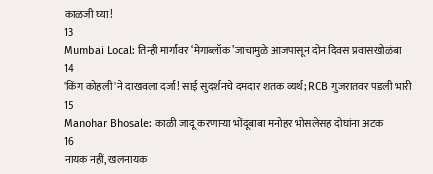काळजी घ्या!
13
Mumbai Local: तिन्ही मार्गांवर ‘मेगाब्लॉक’जाचामुळे आजपासून दोन दिवस प्रवासखोळंबा
14
'किंग कोहली'ने दाखवला दर्जा! साई सुदर्शनचे दमदार शतक व्यर्थ; RCB गुजरातवर पडली भारी
15
Manohar Bhosale: काळी जादू करणाऱ्या भोंदूबाबा मनोहर भोसलेसह दोघांना अटक
16
नायक नहीं, खलनायक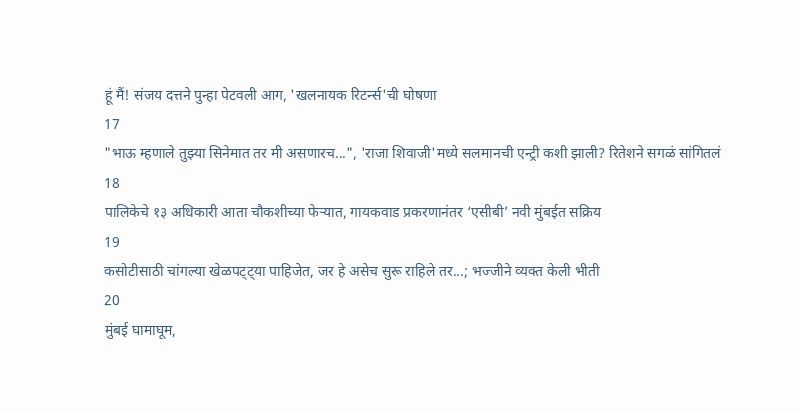हूं मैं! संजय दत्तने पुन्हा पेटवली आग, 'खलनायक रिटर्न्स'ची घोषणा
17
"भाऊ म्हणाले तुझ्या सिनेमात तर मी असणारच...", 'राजा शिवाजी'मध्ये सलमानची एन्ट्री कशी झाली? रितेशने सगळं सांगितलं
18
पालिकेचे १३ अधिकारी आता चौकशीच्या फेऱ्यात, गायकवाड प्रकरणानंतर ‘एसीबी’ नवी मुंबईत सक्रिय
19
कसोटीसाठी चांगल्या खेळपट्ट्या पाहिजेत, जर हे असेच सुरू राहिले तर...; भज्जीने व्यक्त केली भीती
20
मुंबई घामाघूम,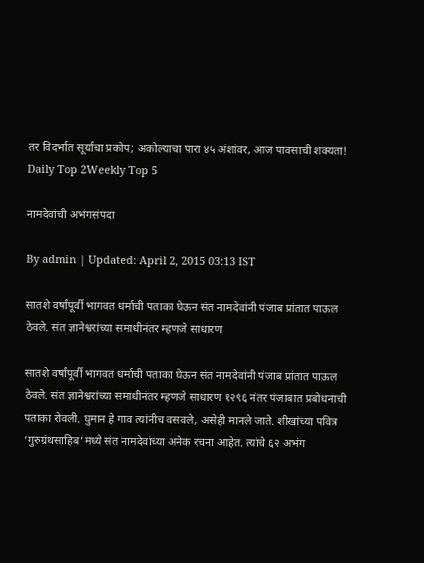तर विदर्भात सूर्याचा प्रकोप; अकोल्याचा पारा ४५ अंशांवर, आज पावसाची शक्यता!
Daily Top 2Weekly Top 5

नामदेवांची अभंगसंपदा

By admin | Updated: April 2, 2015 03:13 IST

सातशे वर्षांपूर्वी भागवत धर्माची पताका घेऊन संत नामदेवांनी पंजाब प्रांतात पाऊल ठेवले. संत ज्ञानेश्वरांच्या समाधीनंतर म्हणजे साधारण

सातशे वर्षांपूर्वी भागवत धर्माची पताका घेऊन संत नामदेवांनी पंजाब प्रांतात पाऊल ठेवले. संत ज्ञानेश्वरांच्या समाधीनंतर म्हणजे साधारण १२९६ नंतर पंजाबात प्रबोधनाची पताका रोवली. घुमान हे गाव त्यांनीच वसवले, असेही मानले जाते. शीखांच्या पवित्र ‘गुरुग्रंथसाहिब’मध्ये संत नामदेवांच्या अनेक रचना आहेत. त्यांचे ६२ अभंग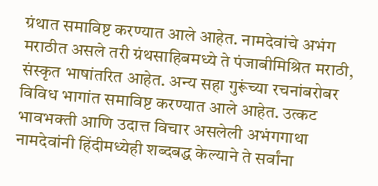ग्रंथात समाविष्ट करण्यात आले आहेत. नामदेवांचे अभंग मराठीत असले तरी ग्रंथसाहिबमध्ये ते पंजाबीमिश्रित मराठी, संस्कृत भाषांतरित आहेत. अन्य सहा गुरूंच्या रचनांबरोबर विविध भागांत समाविष्ट करण्यात आले आहेत. उत्कट भावभक्ती आणि उदात्त विचार असलेली अभंगगाथा नामदेवांनी हिंदीमध्येही शब्दबद्ध केल्याने ते सर्वांना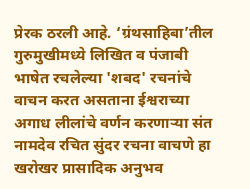प्रेरक ठरली आहे. ‘ग्रंथसाहिबा’तील गुरुमुखीमध्ये लिखित व पंजाबी भाषेत रचलेल्या 'शबद' रचनांचे वाचन करत असताना ईश्वराच्या अगाध लीलांचे वर्णन करणाऱ्या संत नामदेव रचित सुंदर रचना वाचणे हा खरोखर प्रासादिक अनुभव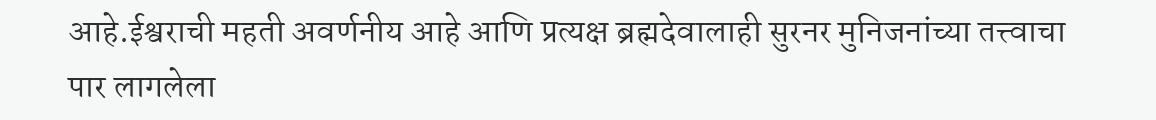आहे.ईश्वराची महती अवर्णनीय आहे आणि प्रत्यक्ष ब्रह्मदेवालाही सुरनर मुनिजनांच्या तत्त्वाचा पार लागलेला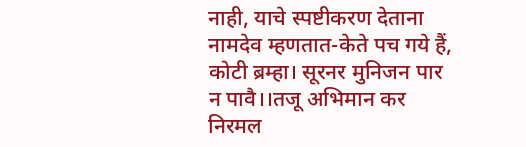नाही, याचे स्पष्टीकरण देताना नामदेव म्हणतात-केते पच गये हैं, कोटी ब्रम्हा। सूरनर मुनिजन पार न पावै।।तजू अभिमान कर निरमल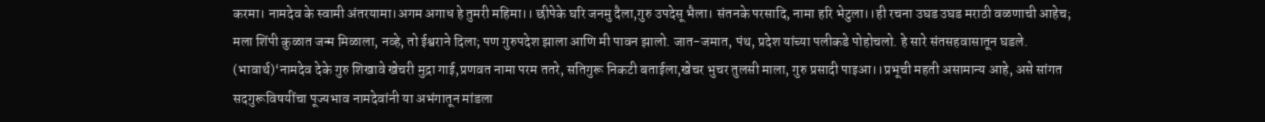करमा। नामदेव के स्वामी अंतरयामा।अगम अगाध हे तुमरी महिमा।। छीपेके घरि जनमु दैला,गुरु उपदेसू भैला। संतनके परसादि, नामा हरि भेटुला।।ही रचना उघड उघड मराठी वळणाची आहेच; मला शिंपी कुळात जन्म मिळाला, नव्हे, तो ईश्वराने दिला; पण गुरुपदेश झाला आणि मी पावन झालो. जात-जमात, पंथ, प्रदेश यांच्या पलीकडे पोहोचलो. हे सारे संतसहवासातून घडले. (भावार्थ)‘नामदेव देके गुरु शिखावे खेचरी मुद्रा गाई,प्रणवत नामा परम ततरे, सतिगुरू निकटी बताईला,खेचर भुचर तुलसी माला, गुरु प्रसादी पाइआ।।प्रभूची महती असामान्य आहे, असे सांगत सदगुरूविषयींचा पूज्यभाव नामदेवांनी या अभंगातून मांडला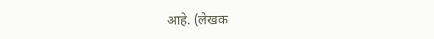आहे. (लेखक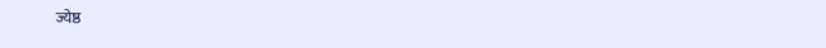ज्येष्ठ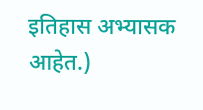इतिहास अभ्यासक आहेत.)